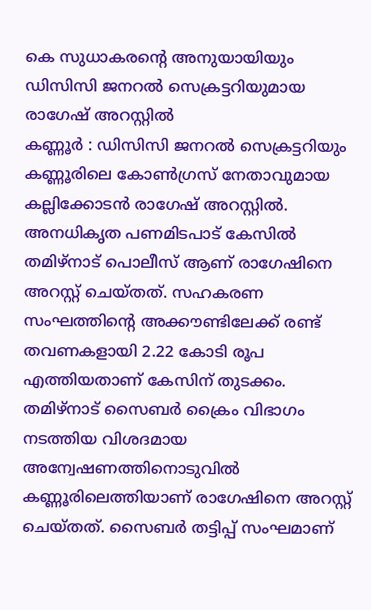കെ സുധാകരന്റെ അനുയായിയും ഡിസിസി ജനറൽ സെക്രട്ടറിയുമായ രാഗേഷ് അറസ്റ്റിൽ
കണ്ണൂർ : ഡിസിസി ജനറൽ സെക്രട്ടറിയും കണ്ണൂരിലെ കോൺഗ്രസ് നേതാവുമായ കല്ലിക്കോടൻ രാഗേഷ് അറസ്റ്റിൽ. അനധികൃത പണമിടപാട് കേസിൽ തമിഴ്നാട് പൊലീസ് ആണ് രാഗേഷിനെ അറസ്റ്റ് ചെയ്തത്. സഹകരണ സംഘത്തിന്റെ അക്കൗണ്ടിലേക്ക് രണ്ട് തവണകളായി 2.22 കോടി രൂപ എത്തിയതാണ് കേസിന് തുടക്കം.
തമിഴ്നാട് സൈബർ ക്രൈം വിഭാഗം നടത്തിയ വിശദമായ അന്വേഷണത്തിനൊടുവിൽ കണ്ണൂരിലെത്തിയാണ് രാഗേഷിനെ അറസ്റ്റ് ചെയ്തത്. സൈബർ തട്ടിപ്പ് സംഘമാണ്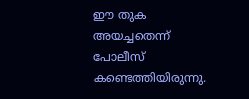ഈ തുക അയച്ചതെന്ന് പോലീസ് കണ്ടെത്തിയിരുന്നു.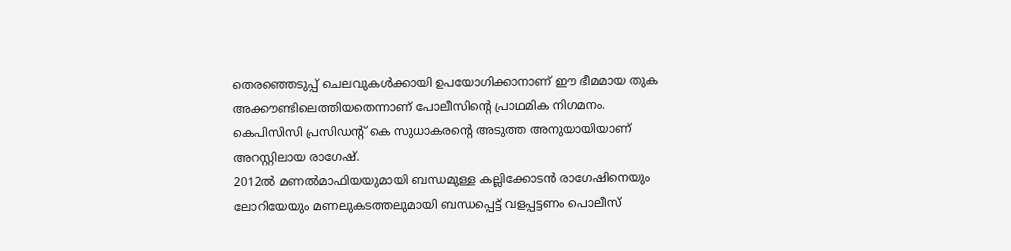തെരഞ്ഞെടുപ്പ് ചെലവുകൾക്കായി ഉപയോഗിക്കാനാണ് ഈ ഭീമമായ തുക അക്കൗണ്ടിലെത്തിയതെന്നാണ് പോലീസിന്റെ പ്രാഥമിക നിഗമനം. കെപിസിസി പ്രസിഡന്റ് കെ സുധാകരന്റെ അടുത്ത അനുയായിയാണ് അറസ്റ്റിലായ രാഗേഷ്.
2012ൽ മണൽമാഫിയയുമായി ബന്ധമുള്ള കല്ലിക്കോടൻ രാഗേഷിനെയും ലോറിയേയും മണലുകടത്തലുമായി ബന്ധപ്പെട്ട് വളപ്പട്ടണം പൊലീസ്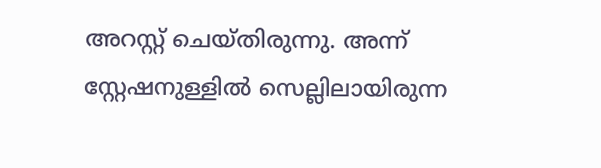അറസ്റ്റ് ചെയ്തിരുന്നു. അന്ന് സ്റ്റേഷനുള്ളിൽ സെല്ലിലായിരുന്ന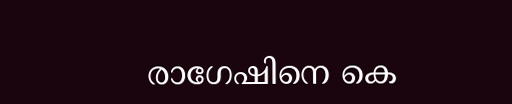രാഗേഷിനെ കെ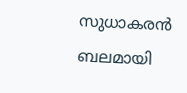സുധാകരൻ ബലമായി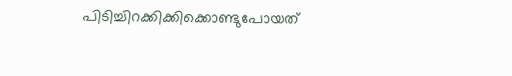പിടിച്ചിറക്കിക്കിക്കൊണ്ടുപോയത്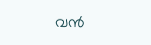വൻ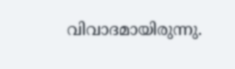വിവാദമായിരുന്നു.